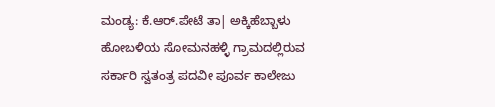ಮಂಡ್ಯ: ಕೆ.ಆರ್.ಪೇಟೆ ತಾ| ಅಕ್ಕಿಹೆಬ್ಬಾಳು ಹೋಬಳಿಯ ಸೋಮನಹಳ್ಳಿ ಗ್ರಾಮದಲ್ಲಿರುವ ಸರ್ಕಾರಿ ಸ್ವತಂತ್ರ ಪದವೀ ಪೂರ್ವ ಕಾಲೇಜು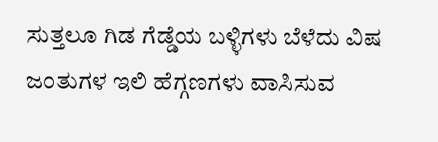ಸುತ್ತಲೂ ಗಿಡ ಗೆಡ್ಡೆಯ ಬಳ್ಳಿಗಳು ಬೆಳೆದು ವಿಷ ಜಂತುಗಳ ಇಲಿ ಹೆಗ್ಗಣಗಳು ವಾಸಿಸುವ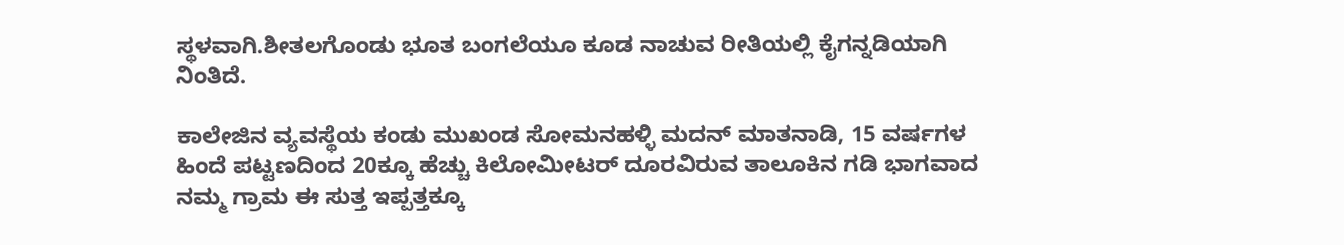ಸ್ಥಳವಾಗಿ.ಶೀತಲಗೊಂಡು ಭೂತ ಬಂಗಲೆಯೂ ಕೂಡ ನಾಚುವ ರೀತಿಯಲ್ಲಿ ಕೈಗನ್ನಡಿಯಾಗಿ ನಿಂತಿದೆ.

ಕಾಲೇಜಿನ ವ್ಯವಸ್ಥೆಯ ಕಂಡು ಮುಖಂಡ ಸೋಮನಹಳ್ಳಿ ಮದನ್ ಮಾತನಾಡಿ, 15 ವರ್ಷಗಳ ಹಿಂದೆ ಪಟ್ಟಣದಿಂದ 20ಕ್ಕೂ ಹೆಚ್ಚು ಕಿಲೋಮೀಟರ್ ದೂರವಿರುವ ತಾಲೂಕಿನ ಗಡಿ ಭಾಗವಾದ ನಮ್ಮ ಗ್ರಾಮ ಈ ಸುತ್ತ ಇಪ್ಪತ್ತಕ್ಕೂ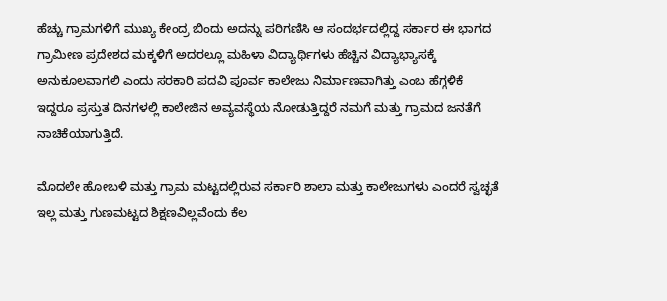ಹೆಚ್ಚು ಗ್ರಾಮಗಳಿಗೆ ಮುಖ್ಯ ಕೇಂದ್ರ ಬಿಂದು ಅದನ್ನು ಪರಿಗಣಿಸಿ ಆ ಸಂದರ್ಭದಲ್ಲಿದ್ದ ಸರ್ಕಾರ ಈ ಭಾಗದ ಗ್ರಾಮೀಣ ಪ್ರದೇಶದ ಮಕ್ಕಳಿಗೆ ಅದರಲ್ಲೂ ಮಹಿಳಾ ವಿದ್ಯಾರ್ಥಿಗಳು ಹೆಚ್ಚಿನ ವಿದ್ಯಾಭ್ಯಾಸಕ್ಕೆ ಅನುಕೂಲವಾಗಲಿ ಎಂದು ಸರಕಾರಿ ಪದವಿ ಪೂರ್ವ ಕಾಲೇಜು ನಿರ್ಮಾಣವಾಗಿತ್ತು ಎಂಬ ಹೆಗ್ಗಳಿಕೆ ಇದ್ದರೂ ಪ್ರಸ್ತುತ ದಿನಗಳಲ್ಲಿ ಕಾಲೇಜಿನ ಅವ್ಯವಸ್ಥೆಯ ನೋಡುತ್ತಿದ್ದರೆ ನಮಗೆ ಮತ್ತು ಗ್ರಾಮದ ಜನತೆಗೆ ನಾಚಿಕೆಯಾಗುತ್ತಿದೆ.

ಮೊದಲೇ ಹೋಬಳಿ ಮತ್ತು ಗ್ರಾಮ ಮಟ್ಟದಲ್ಲಿರುವ ಸರ್ಕಾರಿ ಶಾಲಾ ಮತ್ತು ಕಾಲೇಜುಗಳು ಎಂದರೆ ಸ್ವಚ್ಛತೆ ಇಲ್ಲ ಮತ್ತು ಗುಣಮಟ್ಟದ ಶಿಕ್ಷಣವಿಲ್ಲವೆಂದು ಕೆಲ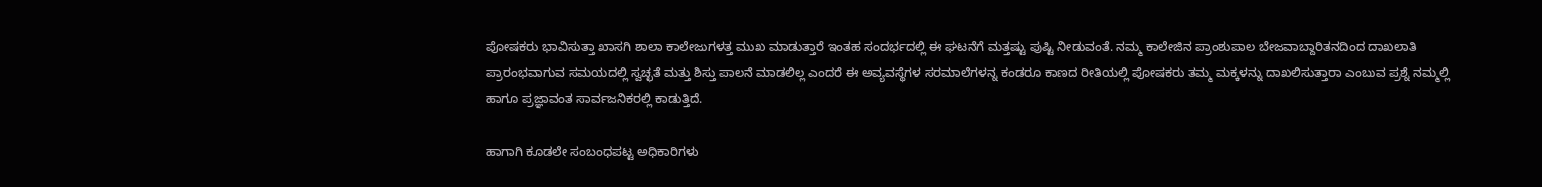ಪೋಷಕರು ಭಾವಿಸುತ್ತಾ ಖಾಸಗಿ ಶಾಲಾ ಕಾಲೇಜುಗಳತ್ತ ಮುಖ ಮಾಡುತ್ತಾರೆ ಇಂತಹ ಸಂದರ್ಭದಲ್ಲಿ ಈ ಘಟನೆಗೆ ಮತ್ತಷ್ಟು ಪುಷ್ಟಿ ನೀಡುವಂತೆ. ನಮ್ಮ ಕಾಲೇಜಿನ ಪ್ರಾಂಶುಪಾಲ ಬೇಜವಾಬ್ದಾರಿತನದಿಂದ ದಾಖಲಾತಿ ಪ್ರಾರಂಭವಾಗುವ ಸಮಯದಲ್ಲಿ ಸ್ವಚ್ಛತೆ ಮತ್ತು ಶಿಸ್ತು ಪಾಲನೆ ಮಾಡಲಿಲ್ಲ ಎಂದರೆ ಈ ಅವ್ಯವಸ್ಥೆಗಳ ಸರಮಾಲೆಗಳನ್ನ ಕಂಡರೂ ಕಾಣದ ರೀತಿಯಲ್ಲಿ ಪೋಷಕರು ತಮ್ಮ ಮಕ್ಕಳನ್ನು ದಾಖಲಿಸುತ್ತಾರಾ ಎಂಬುವ ಪ್ರಶ್ನೆ ನಮ್ಮಲ್ಲಿ ಹಾಗೂ ಪ್ರಜ್ಞಾವಂತ ಸಾರ್ವಜನಿಕರಲ್ಲಿ ಕಾಡುತ್ತಿದೆ.

ಹಾಗಾಗಿ ಕೂಡಲೇ ಸಂಬಂಧಪಟ್ಟ ಅಧಿಕಾರಿಗಳು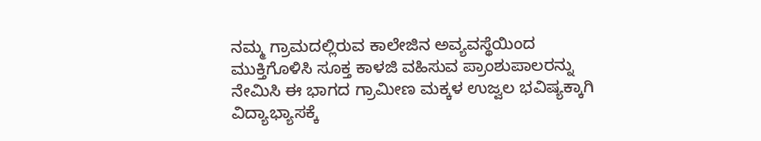ನಮ್ಮ ಗ್ರಾಮದಲ್ಲಿರುವ ಕಾಲೇಜಿನ ಅವ್ಯವಸ್ಥೆಯಿಂದ ಮುಕ್ತಿಗೊಳಿಸಿ ಸೂಕ್ತ ಕಾಳಜಿ ವಹಿಸುವ ಪ್ರಾಂಶುಪಾಲರನ್ನು ನೇಮಿಸಿ ಈ ಭಾಗದ ಗ್ರಾಮೀಣ ಮಕ್ಕಳ ಉಜ್ವಲ ಭವಿಷ್ಯಕ್ಕಾಗಿ ವಿದ್ಯಾಭ್ಯಾಸಕ್ಕೆ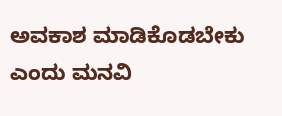ಅವಕಾಶ ಮಾಡಿಕೊಡಬೇಕು ಎಂದು ಮನವಿ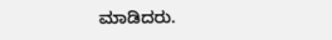ಮಾಡಿದರು.